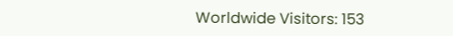Worldwide Visitors: 153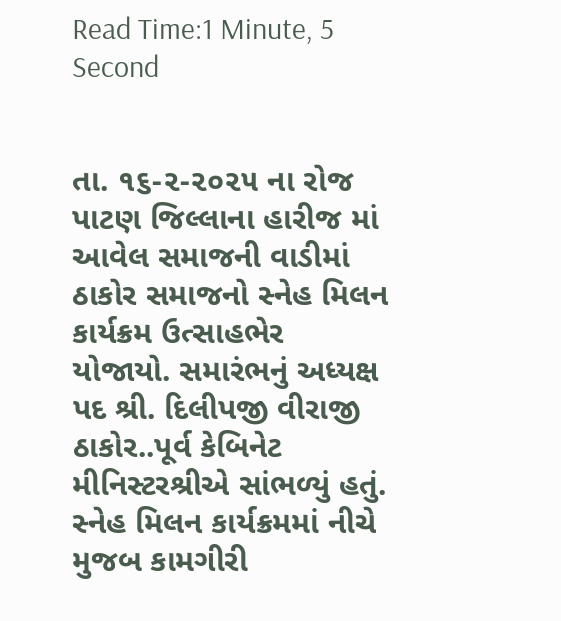Read Time:1 Minute, 5 Second


તા. ૧૬-૨-૨૦૨૫ ના રોજ પાટણ જિલ્લાના હારીજ માં આવેલ સમાજની વાડીમાં ઠાકોર સમાજનો સ્નેહ મિલન કાર્યક્રમ ઉત્સાહભેર યોજાયો. સમારંભનું અધ્યક્ષ પદ શ્રી. દિલીપજી વીરાજી ઠાકોર..પૂર્વ કેબિનેટ મીનિસ્ટરશ્રીએ સાંભળ્યું હતું.
સ્નેહ મિલન કાર્યક્રમમાં નીચે મુજબ કામગીરી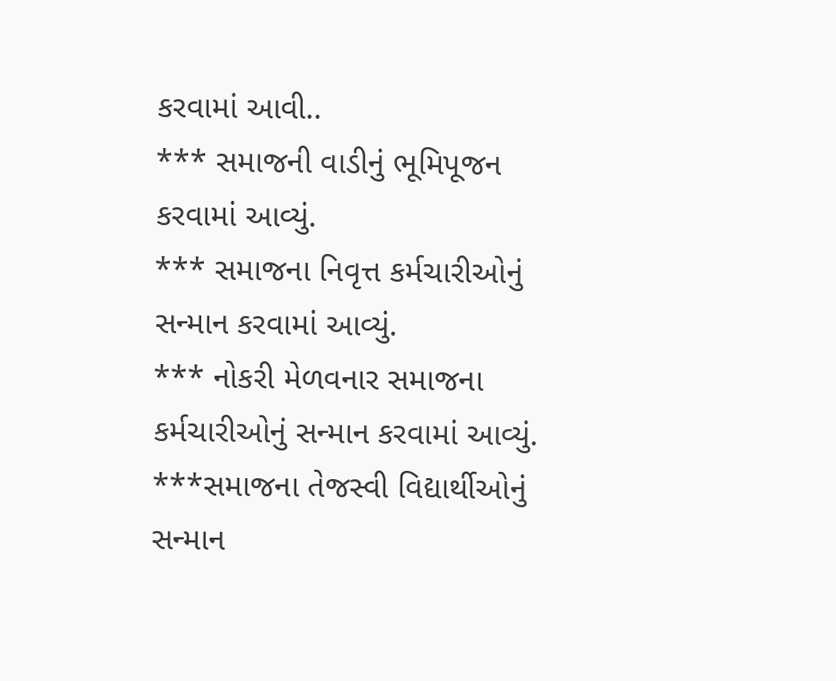કરવામાં આવી..
*** સમાજની વાડીનું ભૂમિપૂજન કરવામાં આવ્યું.
*** સમાજના નિવૃત્ત કર્મચારીઓનું સન્માન કરવામાં આવ્યું.
*** નોકરી મેળવનાર સમાજના કર્મચારીઓનું સન્માન કરવામાં આવ્યું.
***સમાજના તેજસ્વી વિદ્યાર્થીઓનું સન્માન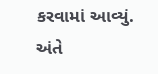કરવામાં આવ્યું.
અંતે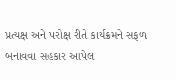પ્રત્યક્ષ અને પરોક્ષ રીતે કાર્યક્રમને સફળ બનાવવા સહકાર આપેલ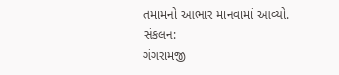તમામનો આભાર માનવામાં આવ્યો.
સંકલન:
ગંગરામજી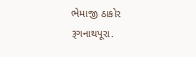ભેમાજી ઠાકોર
રૂગનાથપૂરા.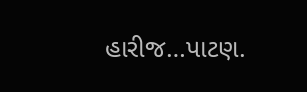હારીજ…પાટણ.